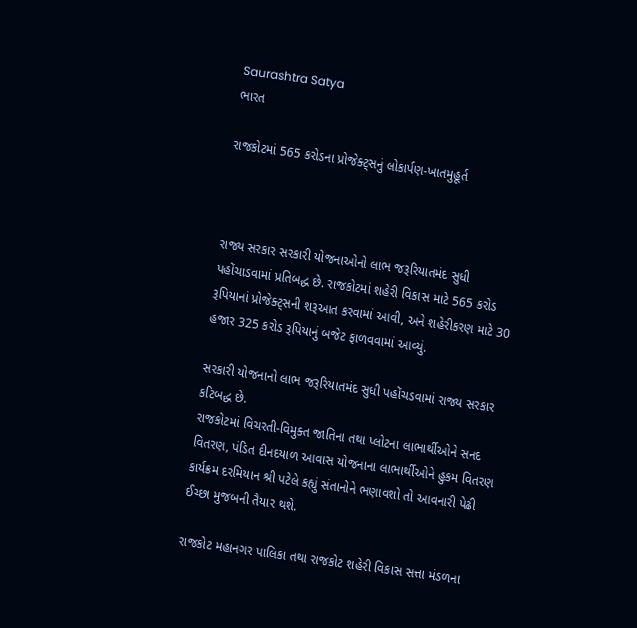Saurashtra Satya
ભારત

રાજકોટમાં 565 કરોડના પ્રોજેક્ટ્સનું લોકાર્પણ-ખાતમુહૂર્ત



રાજ્ય સરકાર સરકારી યોજનાઓનો લાભ જરૂરિયાતમંદ સુધી પહોંચાડવામાં પ્રતિબદ્ધ છે. રાજકોટમાં શહેરી વિકાસ માટે 565 કરોડ રૂપિયાનાં પ્રોજેક્ટ્સની શરૂઆત કરવામાં આવી, અને શહેરીકરણ માટે 30 હજાર 325 કરોડ રૂપિયાનું બજેટ ફાળવવામાં આવ્યું.

સરકારી યોજનાનો લાભ જરૂરિયાતમંદ સુધી પહોંચડવામાં રાજ્ય સરકાર કટિબદ્ધ છે.
રાજકોટમાં વિચરતી-વિમુક્ત જાતિના તથા પ્લોટના લાભાર્થીઓને સનદ વિતરણ, પંડિત દીનદયાળ આવાસ યોજનાના લાભાર્થીઓને હુકમ વિતરણ કાર્યક્રમ દરમિયાન શ્રી પટેલે કહ્યું સંતાનોને ભણાવશો તો આવનારી પેઢી ઈચ્છા મુજબની તૈયાર થશે.

રાજકોટ મહાનગર પાલિકા તથા રાજકોટ શહેરી વિકાસ સત્તા મંડળના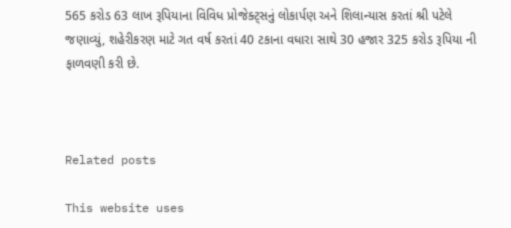565 કરોડ 63 લાખ રૂપિયાના વિવિધ પ્રોજેક્ટ્સનું લોકાર્પણ અને શિલાન્યાસ કરતાં શ્રી પટેલે જણાવ્યું, શહેરીકરણ માટે ગત વર્ષ કરતાં 40 ટકાના વધારા સાથે 30 હજાર 325 કરોડ રૂપિયા ની ફાળવણી કરી છે.



Related posts

This website uses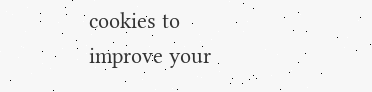cookies to improve your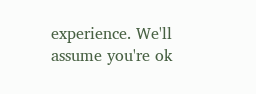experience. We'll assume you're ok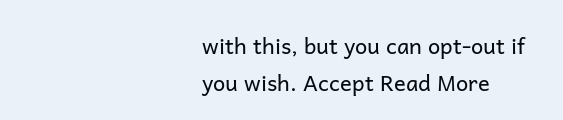with this, but you can opt-out if you wish. Accept Read More